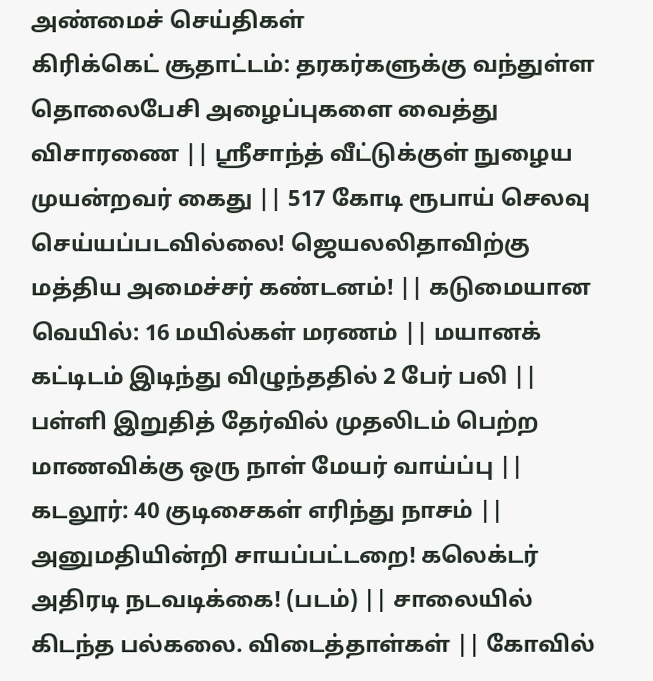அண்மைச் செய்திகள்
கிரிக்கெட் சூதாட்டம்: தரகர்களுக்கு வந்துள்ள தொலைபேசி அழைப்புகளை வைத்து விசாரணை || ஸ்ரீசாந்த் வீட்டுக்குள் நுழைய முயன்றவர் கைது || 517 கோடி ரூபாய் செலவு செய்யப்படவில்லை! ஜெயலலிதாவிற்கு மத்திய அமைச்சர் கண்டனம்! || கடுமையான வெயில்: 16 மயில்கள் மரணம் || மயானக் கட்டிடம் இடிந்து விழுந்ததில் 2 பேர் பலி || பள்ளி இறுதித் தேர்வில் முதலிடம் பெற்ற மாணவிக்கு ஒரு நாள் மேயர் வாய்ப்பு || கடலூர்: 40 குடிசைகள் எரிந்து நாசம் || அனுமதியின்றி சாயப்பட்டறை! கலெக்டர் அதிரடி நடவடிக்கை! (படம்) || சாலையில் கிடந்த பல்கலை. விடைத்தாள்கள் || கோவில்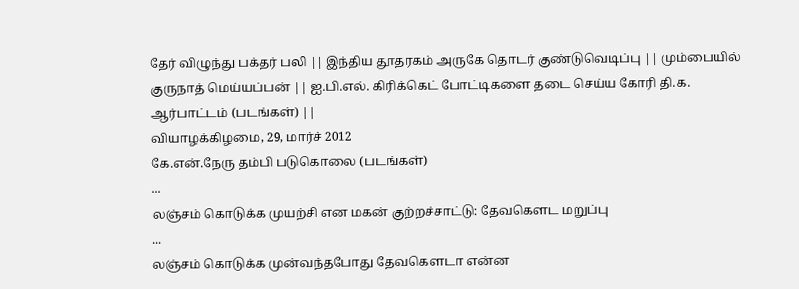தேர் விழுந்து பக்தர் பலி || இந்திய தூதரகம் அருகே தொடர் குண்டுவெடிப்பு || மும்பையில் குருநாத் மெய்யப்பன் || ஐ.பி.எல். கிரிக்கெட் போட்டிகளை தடை செய்ய கோரி தி.க. ஆர்பாட்டம் (படங்கள்) ||
வியாழக்கிழமை, 29, மார்ச் 2012
கே.என்.நேரு தம்பி படுகொலை (படங்கள்)
...
லஞ்சம் கொடுக்க முயற்சி என மகன் குற்றச்சாட்டு: தேவகௌட மறுப்பு
...
லஞ்சம் கொடுக்க முன்வந்தபோது தேவகௌடா என்ன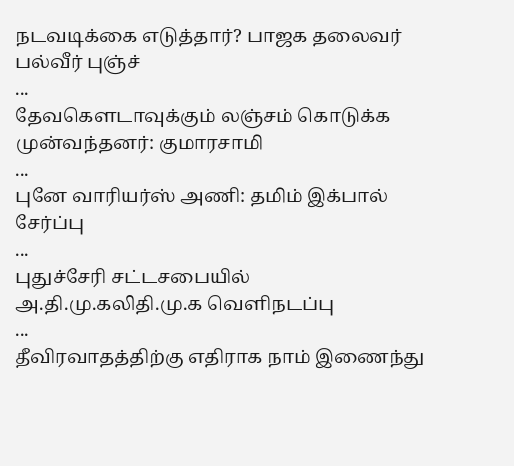நடவடிக்கை எடுத்தார்? பாஜக தலைவர் பல்வீர் புஞ்ச்
...
தேவகௌடாவுக்கும் லஞ்சம் கொடுக்க முன்வந்தனர்: குமாரசாமி
...
புனே வாரியர்ஸ் அணி: தமிம் இக்பால் சேர்ப்பு
...
புதுச்சேரி சட்டசபையில் அ.தி.மு.கலிதி.மு.க வெளிநடப்பு
...
தீவிரவாதத்திற்கு எதிராக நாம் இணைந்து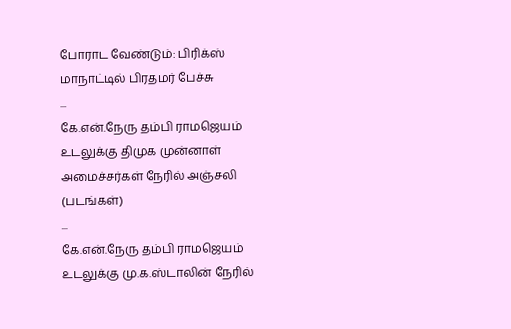போராட வேண்டும்: பிரிக்ஸ் மாநாட்டில் பிரதமர் பேச்சு
...
கே.என்.நேரு தம்பி ராமஜெயம் உடலுக்கு திமுக முன்னாள் அமைச்சர்கள் நேரில் அஞ்சலி (படங்கள்)
...
கே.என்.நேரு தம்பி ராமஜெயம் உடலுக்கு மு.க.ஸ்டாலின் நேரில்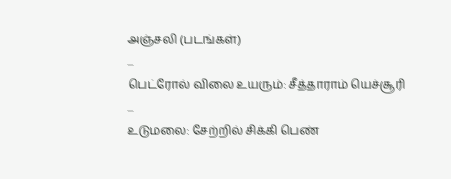அஞ்சலி (படங்கள்)
...
பெட்ரோல் விலை உயரும்: சீத்தாராம் யெச்சூரி
...
உடுமலை: சேற்றில் சிக்கி பெண்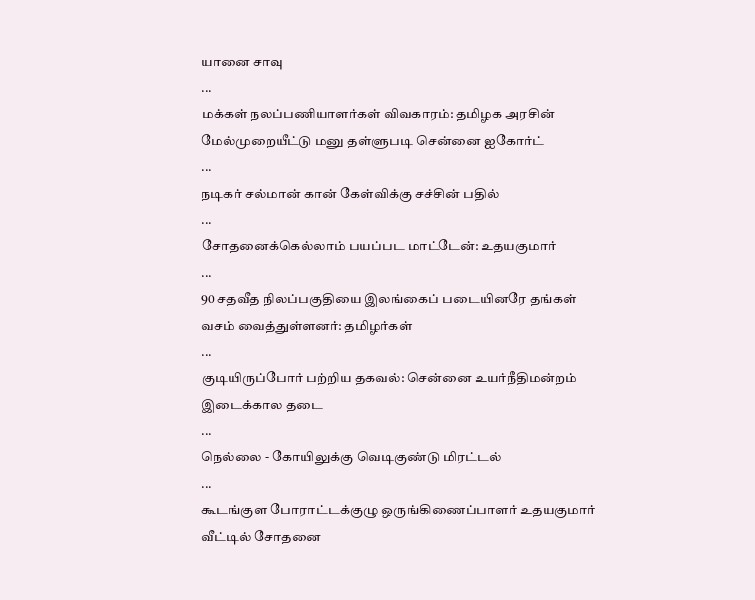யானை சாவு
...
மக்கள் நலப்பணியாளர்கள் விவகாரம்: தமிழக அரசின் மேல்முறையீட்டு மனு தள்ளுபடி சென்னை ஐகோர்ட்
...
நடிகர் சல்மான் கான் கேள்விக்கு சச்சின் பதில்
...
சோதனைக்கெல்லாம் பயப்பட மாட்டேன்: உதயகுமார்
...
90 சதவீத நிலப்பகுதியை இலங்கைப் படையினரே தங்கள் வசம் வைத்துள்ளனர்: தமிழர்கள்
...
குடியிருப்போர் பற்றிய தகவல்: சென்னை உயர்நீதிமன்றம் இடைக்கால தடை
...
நெல்லை - கோயிலுக்கு வெடிகுண்டு மிரட்டல்
...
கூடங்குள போராட்டக்குழு ஒருங்கிணைப்பாளர் உதயகுமார் வீட்டில் சோதனை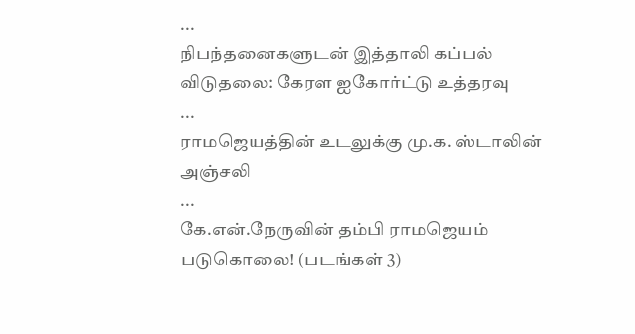...
நிபந்தனைகளுடன் இத்தாலி கப்பல் விடுதலை: கேரள ஐகோர்ட்டு உத்தரவு
...
ராமஜெயத்தின் உடலுக்கு மு.க. ஸ்டாலின் அஞ்சலி
...
கே.என்.நேருவின் தம்பி ராமஜெயம் படுகொலை! (படங்கள் 3)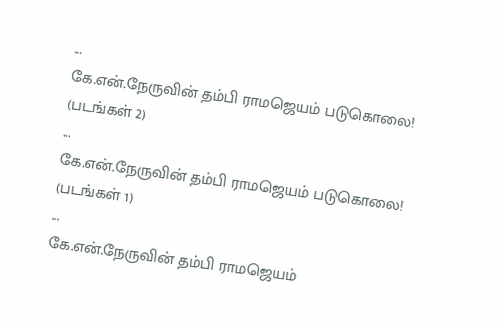...
கே.என்.நேருவின் தம்பி ராமஜெயம் படுகொலை! (படங்கள் 2)
...
கே.என்.நேருவின் தம்பி ராமஜெயம் படுகொலை! (படங்கள் 1)
...
கே.என்.நேருவின் தம்பி ராமஜெயம்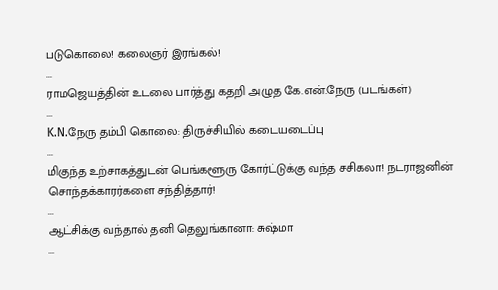படுகொலை! கலைஞர் இரங்கல்!
...
ராமஜெயத்தின் உடலை பார்த்து கதறி அழுத கே.என்.நேரு (படங்கள்)
...
K.N.நேரு தம்பி கொலை: திருச்சியில் கடையடைப்பு
...
மிகுந்த உற்சாகத்துடன் பெங்களூரு கோர்ட்டுக்கு வந்த சசிகலா! நடராஜனின் சொந்தக்காரர்களை சந்தித்தார்!
...
ஆட்சிக்கு வந்தால் தனி தெலுங்கானா: சுஷ்மா
...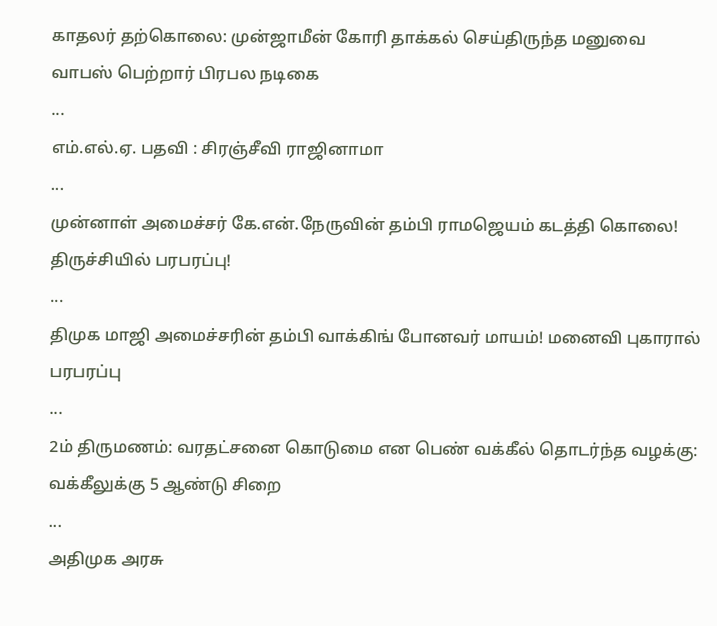காதலர் தற்கொலை: முன்ஜாமீன் கோரி தாக்கல் செய்திருந்த மனுவை வாபஸ் பெற்றார் பிரபல நடிகை
...
எம்.எல்.ஏ. பதவி : சிரஞ்சீவி ராஜினாமா
...
முன்னாள் அமைச்சர் கே.என்.நேருவின் தம்பி ராமஜெயம் கடத்தி கொலை! திருச்சியில் பரபரப்பு!
...
திமுக மாஜி அமைச்சரின் தம்பி வாக்கிங் போனவர் மாயம்! மனைவி புகாரால் பரபரப்பு
...
2ம் திருமணம்: வரதட்சனை கொடுமை என பெண் வக்கீல் தொடர்ந்த வழக்கு: வக்கீலுக்கு 5 ஆண்டு சிறை
...
அதிமுக அரசு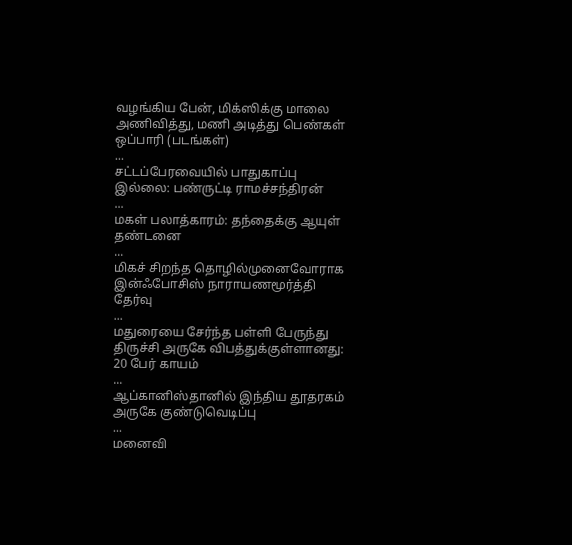வழங்கிய பேன், மிக்ஸிக்கு மாலை அணிவித்து, மணி அடித்து பெண்கள் ஒப்பாரி (படங்கள்)
...
சட்டப்பேரவையில் பாதுகாப்பு இல்லை: பண்ருட்டி ராமச்சந்திரன்
...
மகள் பலாத்காரம்: தந்தைக்கு ஆயுள் தண்டனை
...
மிகச் சிறந்த தொழில்முனைவோராக இன்ஃபோசிஸ் நாராயணமூர்த்தி தேர்வு
...
மதுரையை சேர்ந்த பள்ளி பேருந்து திருச்சி அருகே விபத்துக்குள்ளானது: 20 பேர் காயம்
...
ஆப்கானிஸ்தானில் இந்திய தூதரகம் அருகே குண்டுவெடிப்பு
...
மனைவி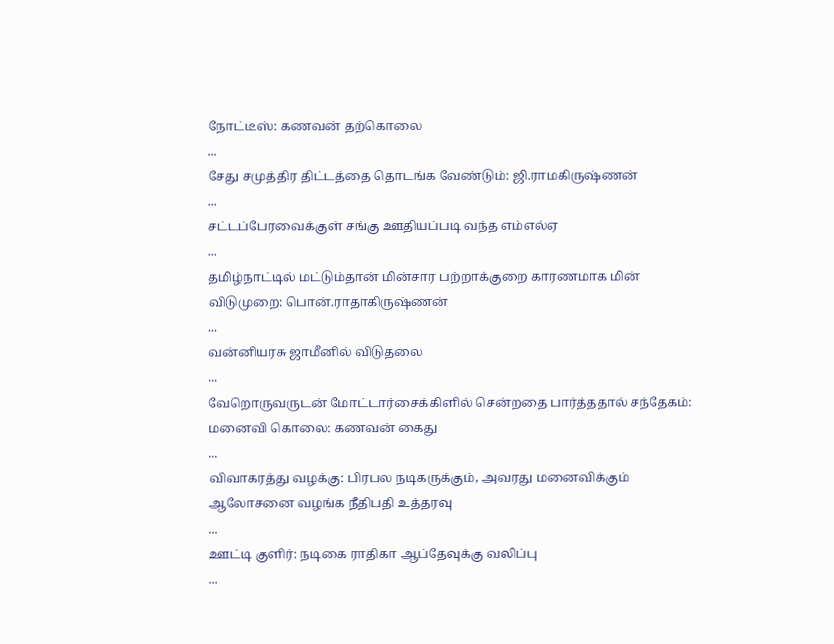நோட்டீஸ்: கணவன் தற்கொலை
...
சேது சமுத்திர திட்டத்தை தொடங்க வேண்டும்: ஜி.ராமகிருஷ்ணன்
...
சட்டப்பேரவைக்குள் சங்கு ஊதியப்படி வந்த எம்எல்ஏ
...
தமிழ்நாட்டில் மட்டும்தான் மின்சார பற்றாக்குறை காரணமாக மின் விடுமுறை: பொன்.ராதாகிருஷ்ணன்
...
வன்னியரசு ஜாமீனில் விடுதலை
...
வேறொருவருடன் மோட்டார்சைக்கிளில் சென்றதை பார்த்ததால் சந்தேகம்: மனைவி கொலை: கணவன் கைது
...
விவாகரத்து வழக்கு: பிரபல நடிகருக்கும், அவரது மனைவிக்கும் ஆலோசனை வழங்க நீதிபதி உத்தரவு
...
ஊட்டி குளிர்: நடிகை ராதிகா ஆப்தேவுக்கு வலிப்பு
...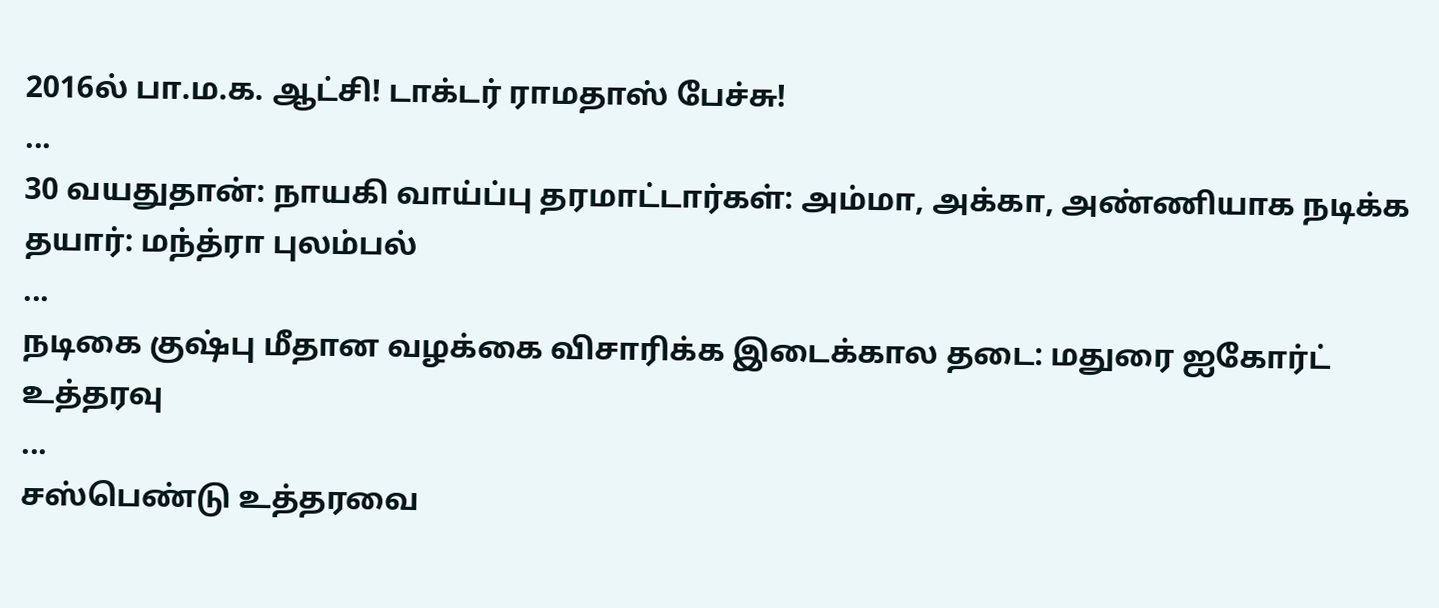2016ல் பா.ம.க. ஆட்சி! டாக்டர் ராமதாஸ் பேச்சு!
...
30 வயதுதான்: நாயகி வாய்ப்பு தரமாட்டார்கள்: அம்மா, அக்கா, அண்ணியாக நடிக்க தயார்: மந்த்ரா புலம்பல்
...
நடிகை குஷ்பு மீதான வழக்கை விசாரிக்க இடைக்கால தடை: மதுரை ஐகோர்ட் உத்தரவு
...
சஸ்பெண்டு உத்தரவை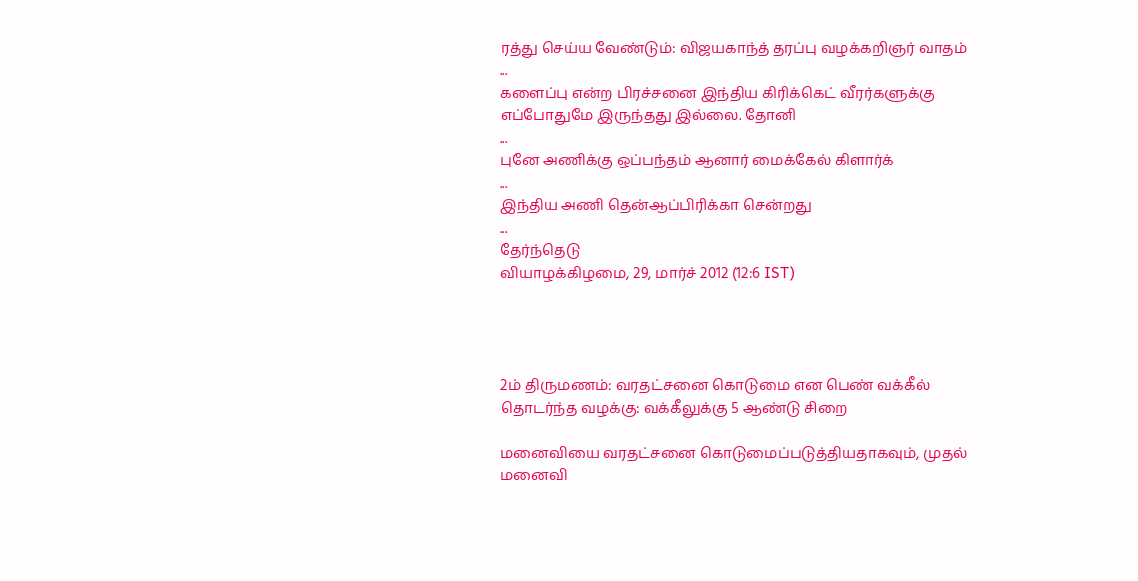ரத்து செய்ய வேண்டும்: விஜயகாந்த் தரப்பு வழக்கறிஞர் வாதம்
...
களைப்பு என்ற பிரச்சனை இந்திய கிரிக்கெட் வீரர்களுக்கு எப்போதுமே இருந்தது இல்லை. தோனி
...
புனே அணிக்கு ஒப்பந்தம் ஆனார் மைக்கேல் கிளார்க்
...
இந்திய அணி தென்ஆப்பிரிக்கா சென்றது
...
தேர்ந்தெடு
வியாழக்கிழமை, 29, மார்ச் 2012 (12:6 IST)




2ம் திருமணம்: வரதட்சனை கொடுமை என பெண் வக்கீல் தொடர்ந்த வழக்கு: வக்கீலுக்கு 5 ஆண்டு சிறை

மனைவியை வரதட்சனை கொடுமைப்படுத்தியதாகவும், முதல் மனைவி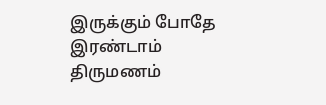இருக்கும் போதே இரண்டாம் திருமணம்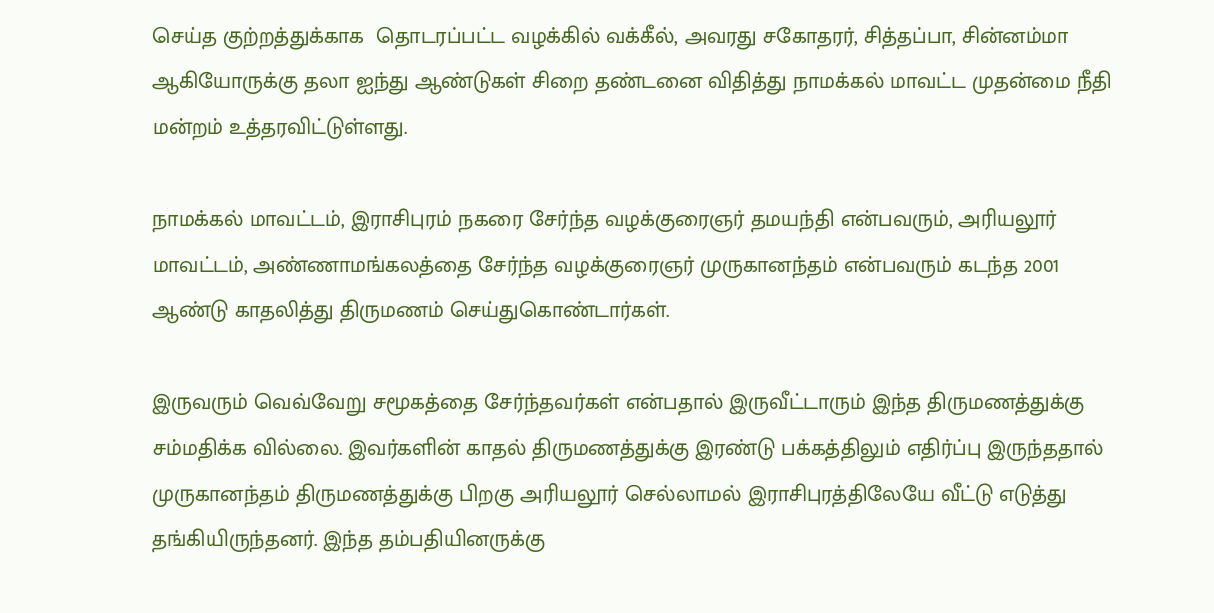செய்த குற்றத்துக்காக  தொடரப்பட்ட வழக்கில் வக்கீல், அவரது சகோதரர், சித்தப்பா, சின்னம்மா ஆகியோருக்கு தலா ஐந்து ஆண்டுகள் சிறை தண்டனை விதித்து நாமக்கல் மாவட்ட முதன்மை நீதி மன்றம் உத்தரவிட்டுள்ளது.

நாமக்கல் மாவட்டம், இராசிபுரம் நகரை சேர்ந்த வழக்குரைஞர் தமயந்தி என்பவரும், அரியலூர் மாவட்டம், அண்ணாமங்கலத்தை சேர்ந்த வழக்குரைஞர் முருகானந்தம் என்பவரும் கடந்த 2001 ஆண்டு காதலித்து திருமணம் செய்துகொண்டார்கள்.

இருவரும் வெவ்வேறு சமூகத்தை சேர்ந்தவர்கள் என்பதால் இருவீட்டாரும் இந்த திருமணத்துக்கு சம்மதிக்க வில்லை. இவர்களின் காதல் திருமணத்துக்கு இரண்டு பக்கத்திலும் எதிர்ப்பு இருந்ததால் முருகானந்தம் திருமணத்துக்கு பிறகு அரியலூர் செல்லாமல் இராசிபுரத்திலேயே வீட்டு எடுத்து தங்கியிருந்தனர். இந்த தம்பதியினருக்கு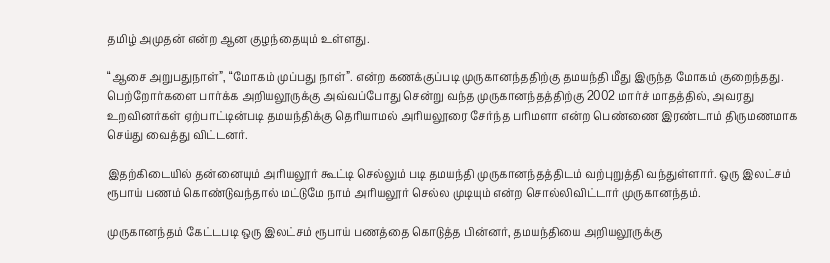தமிழ் அமுதன் என்ற ஆன குழந்தையும் உள்ளது.

“ஆசை அறுபதுநாள்”, “மோகம் முப்பது நாள்”. என்ற கணக்குப்படி முருகானந்ததிற்கு தமயந்தி மீது இருந்த மோகம் குறைந்தது. பெற்றோர்களை பார்க்க அறியலூருக்கு அவ்வப்போது சென்று வந்த முருகானந்தத்திற்கு 2002 மார்ச் மாதத்தில், அவரது உறவினர்கள் ஏற்பாட்டின்படி தமயந்திக்கு தெரியாமல் அரியலூரை சேர்ந்த பரிமளா என்ற பெண்ணை இரண்டாம் திருமணமாக செய்து வைத்து விட்டனர்.

இதற்கிடையில் தன்னையும் அரியலூர் கூட்டி செல்லும் படி தமயந்தி முருகானந்தத்திடம் வற்புறுத்தி வந்துள்ளார். ஒரு இலட்சம் ரூபாய் பணம் கொண்டுவந்தால் மட்டுமே நாம் அரியலூர் செல்ல முடியும் என்ற சொல்லிவிட்டார் முருகானந்தம்.

முருகானந்தம் கேட்டபடி ஒரு இலட்சம் ரூபாய் பணத்தை கொடுத்த பின்னர், தமயந்தியை அறியலூருக்கு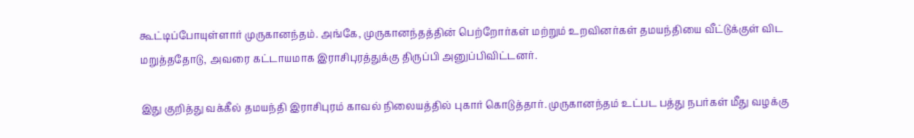கூட்டிப்போயுள்ளார் முருகானந்தம். அங்கே, முருகானந்தத்தின் பெற்றோர்கள் மற்றும் உறவினர்கள் தமயந்தியை வீட்டுக்குள் விட மறுத்ததோடு, அவரை கட்டாயமாக இராசிபுரத்துக்கு திருப்பி அனுப்பிவிட்டனர்.

இது குறித்து வக்கீல் தமயந்தி இராசிபுரம் காவல் நிலையத்தில் புகார் கொடுத்தார். முருகானந்தம் உட்பட பத்து நபர்கள் மீது வழக்கு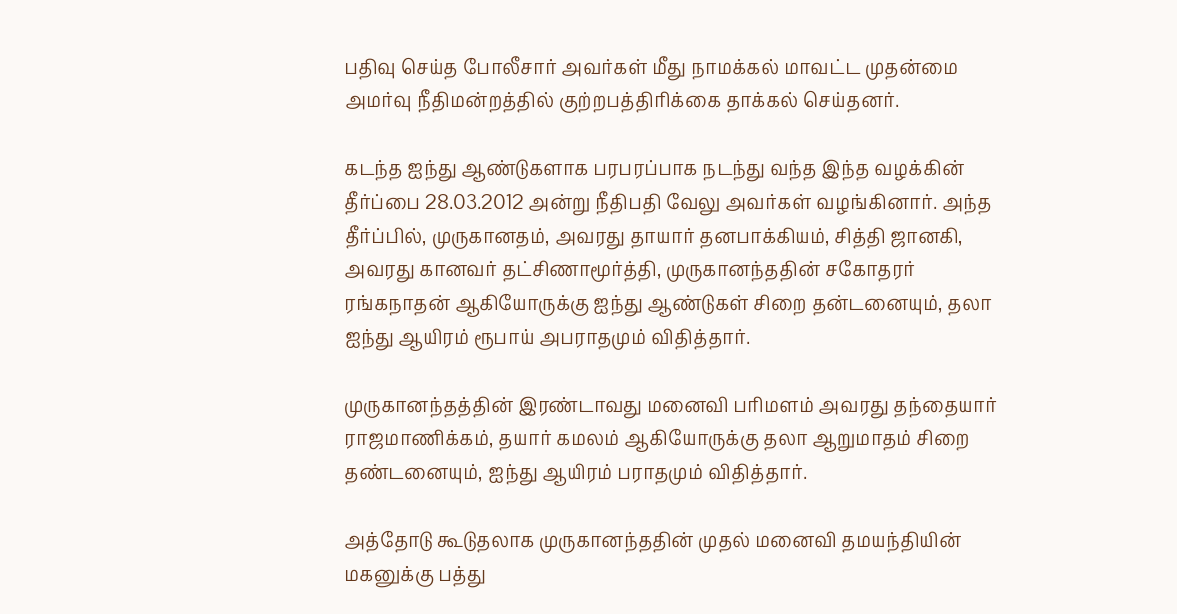பதிவு செய்த போலீசார் அவர்கள் மீது நாமக்கல் மாவட்ட முதன்மை அமர்வு நீதிமன்றத்தில் குற்றபத்திரிக்கை தாக்கல் செய்தனர்.

கடந்த ஐந்து ஆண்டுகளாக பரபரப்பாக நடந்து வந்த இந்த வழக்கின் தீர்ப்பை 28.03.2012 அன்று நீதிபதி வேலு அவர்கள் வழங்கினார். அந்த தீர்ப்பில், முருகானதம், அவரது தாயார் தனபாக்கியம், சித்தி ஜானகி, அவரது கானவர் தட்சிணாமூர்த்தி, முருகானந்ததின் சகோதரர் ரங்கநாதன் ஆகியோருக்கு ஐந்து ஆண்டுகள் சிறை தன்டனையும், தலா ஐந்து ஆயிரம் ரூபாய் அபராதமும் விதித்தார்.

முருகானந்தத்தின் இரண்டாவது மனைவி பரிமளம் அவரது தந்தையார் ராஜமாணிக்கம், தயார் கமலம் ஆகியோருக்கு தலா ஆறுமாதம் சிறை தண்டனையும், ஐந்து ஆயிரம் பராதமும் விதித்தார்.

அத்தோடு கூடுதலாக முருகானந்ததின் முதல் மனைவி தமயந்தியின் மகனுக்கு பத்து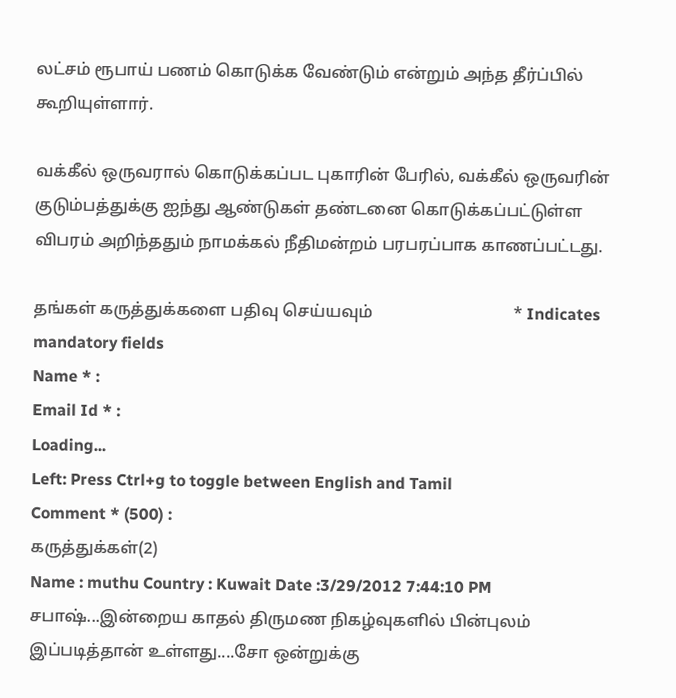லட்சம் ரூபாய் பணம் கொடுக்க வேண்டும் என்றும் அந்த தீர்ப்பில் கூறியுள்ளார்.

வக்கீல் ஒருவரால் கொடுக்கப்பட புகாரின் பேரில், வக்கீல் ஒருவரின் குடும்பத்துக்கு ஐந்து ஆண்டுகள் தண்டனை கொடுக்கப்பட்டுள்ள விபரம் அறிந்ததும் நாமக்கல் நீதிமன்றம் பரபரப்பாக காணப்பட்டது.

தங்கள் கருத்துக்களை பதிவு செய்யவும்                                  * Indicates mandatory fields
Name * :
Email Id * :
Loading...
Left: Press Ctrl+g to toggle between English and Tamil
Comment * (500) :
கருத்துக்கள்(2)
Name : muthu Country : Kuwait Date :3/29/2012 7:44:10 PM
சபாஷ்...இன்றைய காதல் திருமண நிகழ்வுகளில் பின்புலம் இப்படித்தான் உள்ளது....சோ ஒன்றுக்கு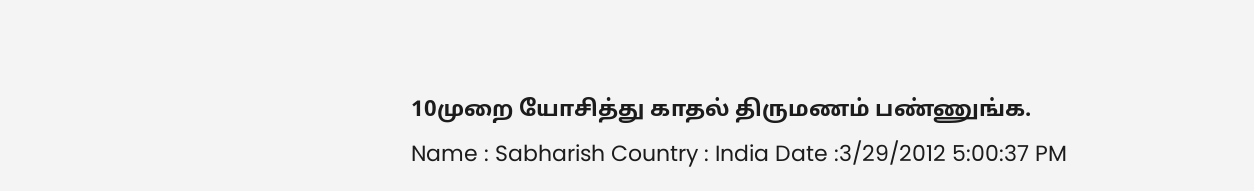10முறை யோசித்து காதல் திருமணம் பண்ணுங்க.
Name : Sabharish Country : India Date :3/29/2012 5:00:37 PM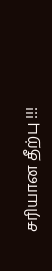சரியான தீற்பு !!!